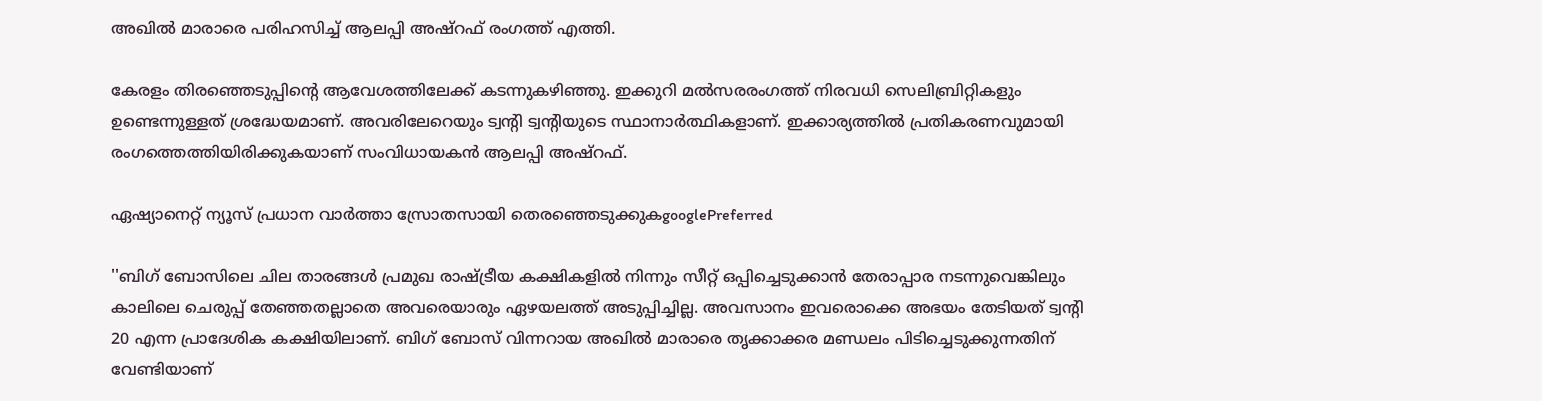അഖില്‍ മാരാരെ പരിഹസിച്ച് ആലപ്പി അഷ്റഫ് രംഗത്ത് എത്തി.

കേരളം തിരഞ്ഞെടുപ്പിന്റെ ആവേശത്തിലേക്ക് കടന്നുകഴിഞ്ഞു. ഇക്കുറി മൽസരരംഗത്ത് നിരവധി സെലിബ്രിറ്റികളും ഉണ്ടെന്നുള്ളത് ശ്രദ്ധേയമാണ്. അവരിലേറെയും ട്വന്റി ട്വന്റിയുടെ സ്ഥാനാർത്ഥികളാണ്. ഇക്കാര്യത്തിൽ പ്രതികരണവുമായി രംഗത്തെത്തിയിരിക്കുകയാണ് സംവിധായകൻ ആലപ്പി അഷ്റഫ്.

ഏഷ്യാനെറ്റ് ന്യൂസ് പ്രധാന വാർത്താ സ്രോതസായി തെരഞ്ഞെടുക്കുകgooglePreferred

''ബിഗ് ബോസിലെ ചില താരങ്ങൾ പ്രമുഖ രാഷ്ട്രീയ കക്ഷികളിൽ നിന്നും സീറ്റ് ഒപ്പിച്ചെടുക്കാൻ തേരാപ്പാര നടന്നുവെങ്കിലും കാലിലെ ചെരുപ്പ് തേഞ്ഞതല്ലാതെ അവരെയാരും ഏഴയലത്ത് അടുപ്പിച്ചില്ല. അവസാനം ഇവരൊക്കെ അഭയം തേടിയത് ട്വന്റി 20 എന്ന പ്രാദേശിക കക്ഷിയിലാണ്. ബിഗ് ബോസ് വിന്നറായ അഖിൽ മാരാരെ തൃക്കാക്കര മണ്ഡലം പിടിച്ചെടുക്കുന്നതിന് വേണ്ടിയാണ്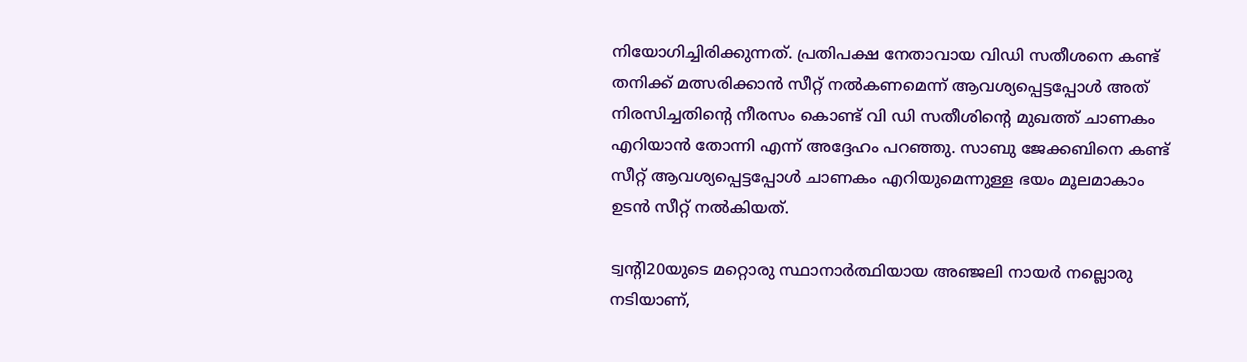നിയോഗിച്ചിരിക്കുന്നത്. പ്രതിപക്ഷ നേതാവായ വിഡി സതീശനെ കണ്ട് തനിക്ക് മത്സരിക്കാൻ സീറ്റ് നൽകണമെന്ന് ആവശ്യപ്പെട്ടപ്പോൾ അത് നിരസിച്ചതിന്റെ നീരസം കൊണ്ട് വി ഡി സതീശിന്റെ മുഖത്ത് ചാണകം എറിയാൻ തോന്നി എന്ന് അദ്ദേഹം പറഞ്ഞു. സാബു ജേക്കബിനെ കണ്ട് സീറ്റ് ആവശ്യപ്പെട്ടപ്പോൾ ചാണകം എറിയുമെന്നുള്ള ഭയം മൂലമാകാം ഉടൻ സീറ്റ് നൽകിയത്.

ട്വൻ്റി20യുടെ മറ്റൊരു സ്ഥാനാർത്ഥിയായ അഞ്ജലി നായർ നല്ലൊരു നടിയാണ്,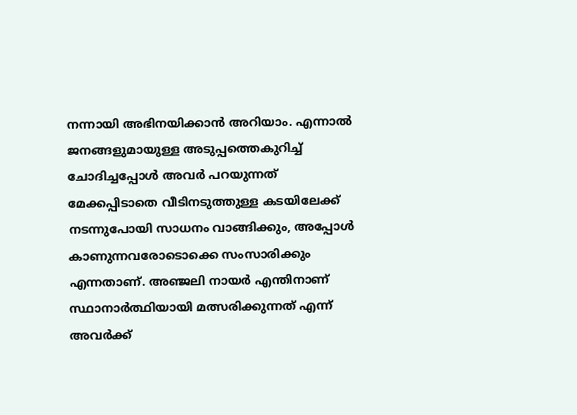നന്നായി അഭിനയിക്കാൻ അറിയാം. എന്നാൽ ജനങ്ങളുമായുള്ള അടുപ്പത്തെകുറിച്ച് ചോദിച്ചപ്പോൾ അവർ പറയുന്നത് മേക്കപ്പിടാതെ വീടിനടുത്തുള്ള കടയിലേക്ക് നടന്നുപോയി സാധനം വാങ്ങിക്കും, അപ്പോൾ കാണുന്നവരോടൊക്കെ സംസാരിക്കും എന്നതാണ്. അഞ്ജലി നായർ എന്തിനാണ് സ്ഥാനാർത്ഥിയായി മത്സരിക്കുന്നത് എന്ന് അവർക്ക്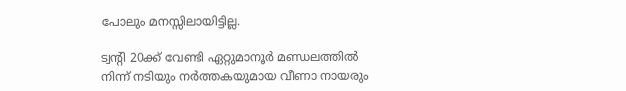പോലും മനസ്സിലായിട്ടില്ല.

ട്വൻ്റി 20ക്ക് വേണ്ടി ഏറ്റുമാനൂർ മണ്ഡലത്തിൽ നിന്ന് നടിയും നർത്തകയുമായ വീണാ നായരും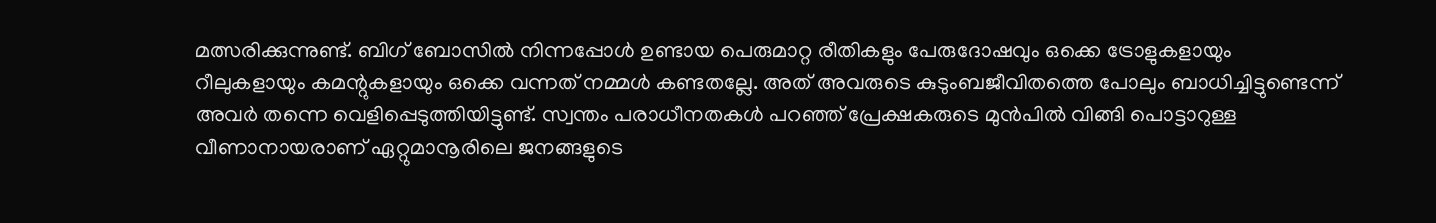മത്സരിക്കുന്നുണ്ട്. ബിഗ് ബോസിൽ നിന്നപ്പോൾ ഉണ്ടായ പെരുമാറ്റ രീതികളും പേരുദോഷവും ഒക്കെ ട്രോളുകളായും റീലുകളായും കമന്റുകളായും ഒക്കെ വന്നത് നമ്മൾ കണ്ടതല്ലേ. അത് അവരുടെ കുടുംബജീവിതത്തെ പോലും ബാധിച്ചിട്ടുണ്ടെന്ന് അവർ തന്നെ വെളിപ്പെടുത്തിയിട്ടുണ്ട്. സ്വന്തം പരാധീനതകൾ പറഞ്ഞ് പ്രേക്ഷകരുടെ മുൻപിൽ വിങ്ങി പൊട്ടാറുള്ള വീണാനായരാണ് ഏറ്റുമാനൂരിലെ ജനങ്ങളുടെ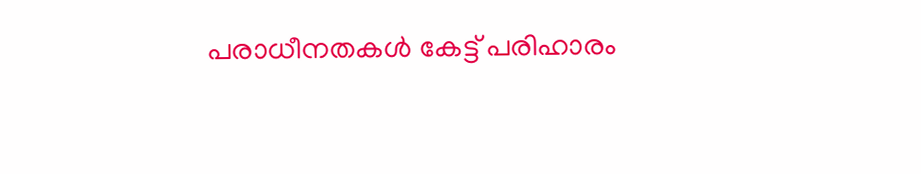പരാധീനതകൾ കേട്ട് പരിഹാരം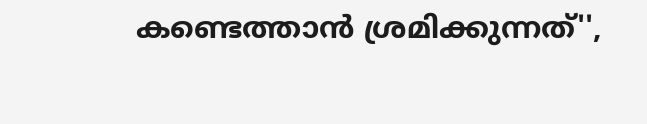കണ്ടെത്താൻ ശ്രമിക്കുന്നത്'',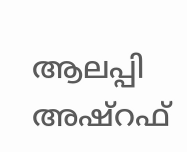ആലപ്പി അഷ്റഫ്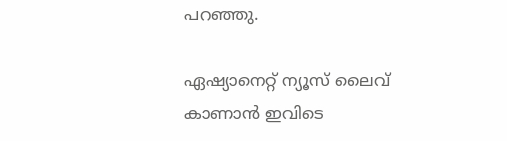പറഞ്ഞു.

ഏഷ്യാനെറ്റ് ന്യൂസ് ലൈവ് കാണാന്‍ ഇവിടെ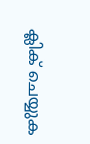ക്ലിക് ചെയ്യുക